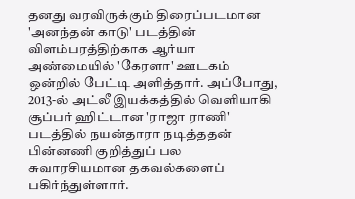தனது வரவிருக்கும் திரைப்படமான 'அனந்தன் காடு' படத்தின் விளம்பரத்திற்காக ஆர்யா அண்மையில் 'கேரளா' ஊடகம் ஒன்றில் பேட்டி அளித்தார். அப்போது, 2013-ல் அட்லீ இயக்கத்தில் வெளியாகி சூப்பர் ஹிட்டான 'ராஜா ராணி' படத்தில் நயன்தாரா நடித்ததன் பின்னணி குறித்துப் பல சுவாரசியமான தகவல்களைப் பகிர்ந்துள்ளார்.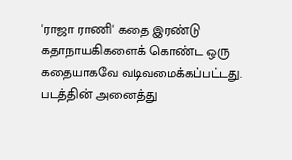'ராஜா ராணி' கதை இரண்டு கதாநாயகிகளைக் கொண்ட ஒரு கதையாகவே வடிவமைக்கப்பட்டது. படத்தின் அனைத்து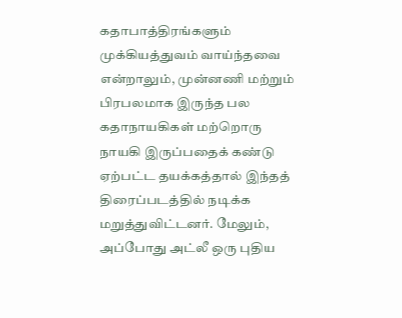கதாபாத்திரங்களும் முக்கியத்துவம் வாய்ந்தவை என்றாலும், முன்னணி மற்றும் பிரபலமாக இருந்த பல கதாநாயகிகள் மற்றொரு நாயகி இருப்பதைக் கண்டு ஏற்பட்ட தயக்கத்தால் இந்தத் திரைப்படத்தில் நடிக்க மறுத்துவிட்டனர். மேலும், அப்போது அட்லீ ஒரு புதிய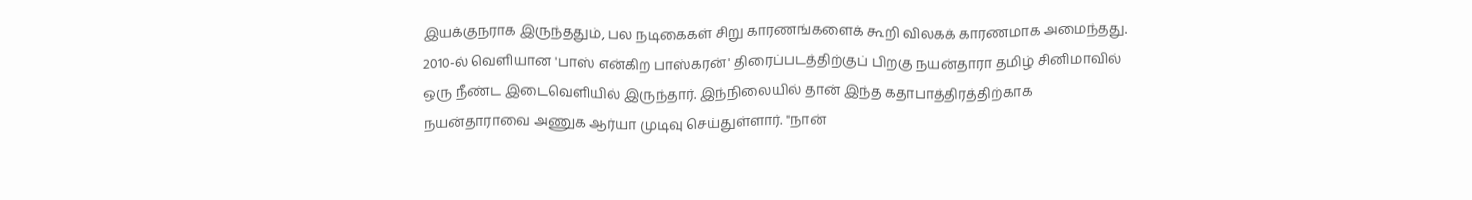இயக்குநராக இருந்ததும், பல நடிகைகள் சிறு காரணங்களைக் கூறி விலகக் காரணமாக அமைந்தது.
2010-ல் வெளியான 'பாஸ் என்கிற பாஸ்கரன்' திரைப்படத்திற்குப் பிறகு நயன்தாரா தமிழ் சினிமாவில் ஒரு நீண்ட இடைவெளியில் இருந்தார். இந்நிலையில் தான் இந்த கதாபாத்திரத்திற்காக நயன்தாராவை அணுக ஆர்யா முடிவு செய்துள்ளார். "நான்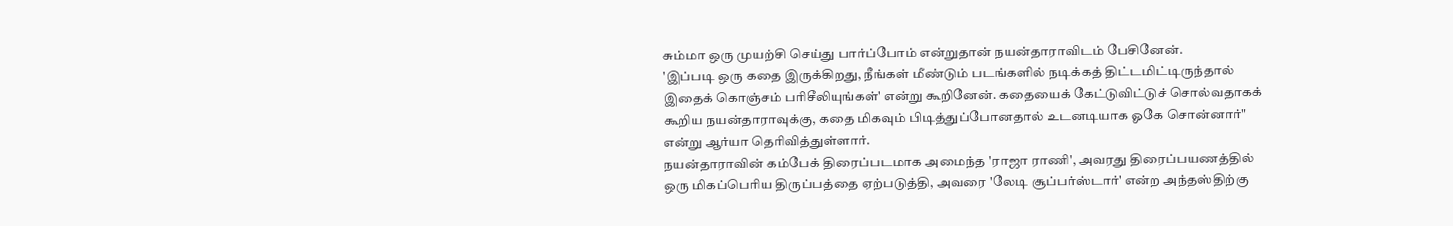சும்மா ஒரு முயற்சி செய்து பார்ப்போம் என்றுதான் நயன்தாராவிடம் பேசினேன்.
'இப்படி ஒரு கதை இருக்கிறது, நீங்கள் மீண்டும் படங்களில் நடிக்கத் திட்டமிட்டிருந்தால் இதைக் கொஞ்சம் பரிசீலியுங்கள்' என்று கூறினேன். கதையைக் கேட்டுவிட்டுச் சொல்வதாகக் கூறிய நயன்தாராவுக்கு, கதை மிகவும் பிடித்துப்போனதால் உடனடியாக ஓகே சொன்னார்" என்று ஆர்யா தெரிவித்துள்ளார்.
நயன்தாராவின் கம்பேக் திரைப்படமாக அமைந்த 'ராஜா ராணி', அவரது திரைப்பயணத்தில் ஒரு மிகப்பெரிய திருப்பத்தை ஏற்படுத்தி, அவரை 'லேடி சூப்பர்ஸ்டார்' என்ற அந்தஸ்திற்கு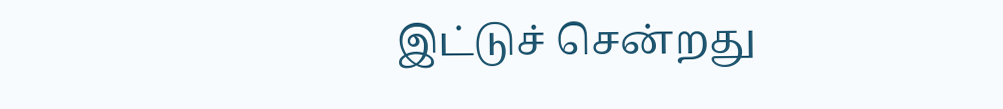இட்டுச் சென்றது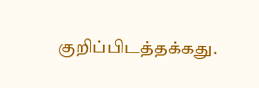குறிப்பிடத்தக்கது.